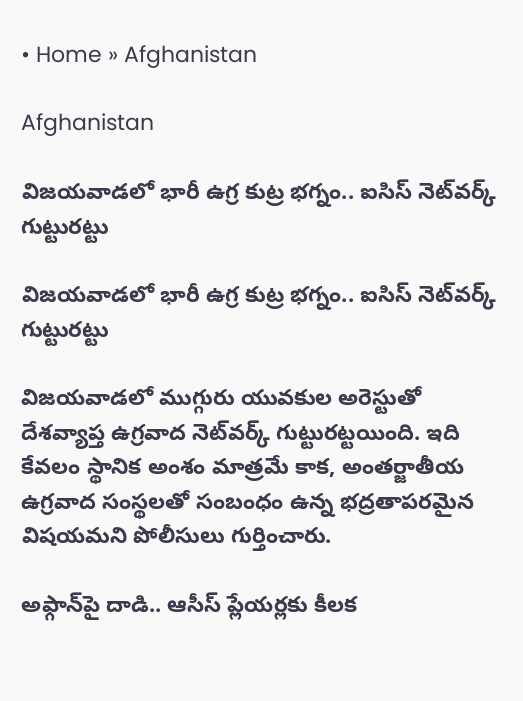• Home » Afghanistan

Afghanistan

విజయవాడలో భారీ ఉగ్ర కుట్ర భగ్నం.. ఐసిస్ నెట్‌వర్క్ గుట్టురట్టు

విజయవాడలో భారీ ఉగ్ర కుట్ర భగ్నం.. ఐసిస్ నెట్‌వర్క్ గుట్టురట్టు

విజయవాడలో ముగ్గురు యువకుల అరెస్టుతో దేశవ్యాప్త ఉగ్రవాద నెట్‌వర్క్ గుట్టురట్టయింది. ఇది కేవలం స్థానిక అంశం మాత్రమే కాక, అంతర్జాతీయ ఉగ్రవాద సంస్థలతో సంబంధం ఉన్న భద్రతాపరమైన విషయమని పోలీసులు గుర్తించారు.

అఫ్గాన్‌పై దాడి.. ఆసీస్ ప్లేయర్లకు కీలక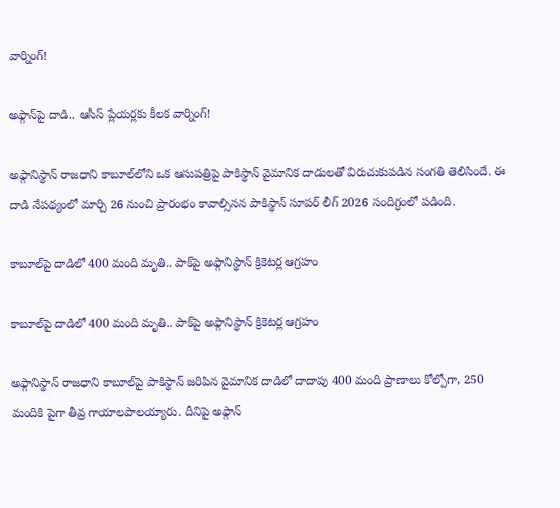వార్నింగ్!

అఫ్గాన్‌పై దాడి.. ఆసీస్ ప్లేయర్లకు కీలక వార్నింగ్!

అఫ్గానిస్థాన్‌ రాజధాని కాబూల్‌లోని ఒక ఆసుపత్రిపై పాకిస్థాన్‌ వైమానిక దాడులతో విరుచుకుపడిన సంగతి తెలిసిందే. ఈ దాడి నేపథ్యంలో మార్చి 26 నుంచి ప్రారంభం కావాల్సినన పాకిస్థాన్‌ సూపర్‌ లీగ్‌ 2026 సందిగ్ధంలో పడింది.

కాబూల్‌పై దాడిలో 400 మంది మృతి.. పాక్‌పై అఫ్గానిస్థాన్ క్రికెటర్ల ఆగ్రహం

కాబూల్‌పై దాడిలో 400 మంది మృతి.. పాక్‌పై అఫ్గానిస్థాన్ క్రికెటర్ల ఆగ్రహం

అఫ్గానిస్థాన్ రాజధాని కాబూల్‌పై పాకిస్థాన్ జరిపిన వైమానిక దాడిలో దాదాపు 400 మంది ప్రాణాలు కోల్పోగా, 250 మందికి పైగా తీవ్ర గాయాలపాలయ్యారు. దీనిపై అఫ్గాన్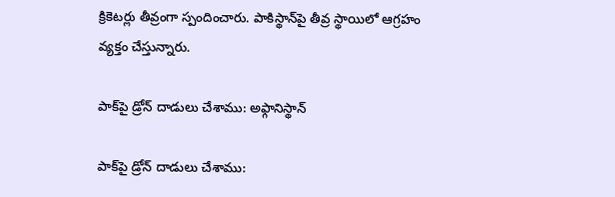క్రికెటర్లు తీవ్రంగా స్పందించారు. పాకిస్థాన్‌పై తీవ్ర స్థాయిలో ఆగ్రహం వ్యక్తం చేస్తున్నారు.

పాక్‌పై డ్రోన్ దాడులు చేశాము: అఫ్గానిస్థాన్

పాక్‌పై డ్రోన్ దాడులు చేశాము: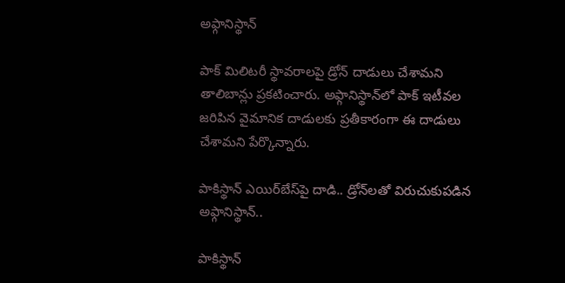అఫ్గానిస్థాన్

పాక్ మిలిటరీ స్థావరాలపై డ్రోన్ దాడులు చేశామని తాలిబాన్లు ప్రకటించారు. అఫ్గానిస్థాన్‌లో పాక్ ఇటీవల జరిపిన వైమానిక దాడులకు ప్రతీకారంగా ఈ దాడులు చేశామని పేర్కొన్నారు.

పాకిస్థాన్ ఎయిర్‌బేస్‌పై దాడి.. డ్రోన్‌లతో విరుచుకుపడిన అఫ్గానిస్థాన్..

పాకిస్థాన్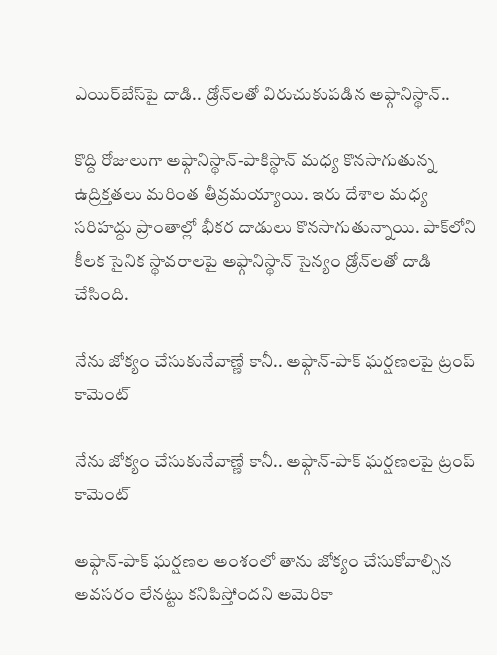ఎయిర్‌బేస్‌పై దాడి.. డ్రోన్‌లతో విరుచుకుపడిన అఫ్గానిస్థాన్..

కొద్ది రోజులుగా అఫ్గానిస్థాన్-పాకిస్థాన్ మధ్య కొనసాగుతున్న ఉద్రిక్తతలు మరింత తీవ్రమయ్యాయి. ఇరు దేశాల మధ్య సరిహద్దు ప్రాంతాల్లో భీకర దాడులు కొనసాగుతున్నాయి. పాక్‌లోని కీలక సైనిక స్థావరాలపై అఫ్గానిస్థాన్ సైన్యం డ్రోన్‌లతో దాడి చేసింది.

నేను జోక్యం చేసుకునేవాణ్ణే కానీ.. అఫ్గాన్-పాక్ ఘర్షణలపై ట్రంప్ కామెంట్

నేను జోక్యం చేసుకునేవాణ్ణే కానీ.. అఫ్గాన్-పాక్ ఘర్షణలపై ట్రంప్ కామెంట్

అఫ్గాన్-పాక్ ఘర్షణల అంశంలో తాను జోక్యం చేసుకోవాల్సిన అవసరం లేనట్టు కనిపిస్తోందని అమెరికా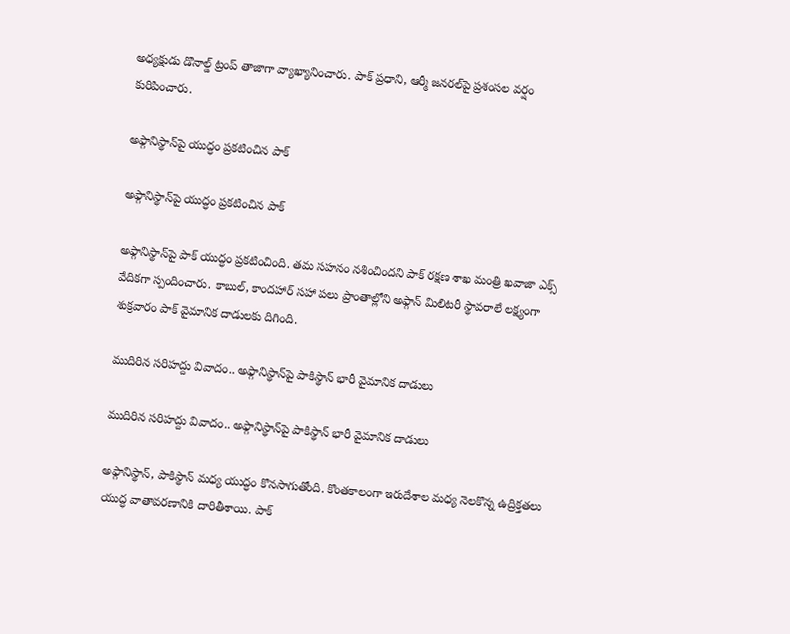అధ్యక్షుడు డొనాల్డ్ ట్రంప్ తాజాగా వ్యాఖ్యానించారు. పాక్ ప్రధాని, ఆర్మీ జనరల్‌పై ప్రశంసల వర్షం కురిపించారు.

అఫ్గానిస్థాన్‌పై యుద్ధం ప్రకటించిన పాక్

అఫ్గానిస్థాన్‌పై యుద్ధం ప్రకటించిన పాక్

అఫ్గానిస్థాన్‌పై పాక్ యుద్ధం ప్రకటించింది. తమ సహనం నశించిందని పాక్ రక్షణ శాఖ మంత్రి ఖవాజా ఎక్స్ వేదికగా స్పందించారు. కాబుల్, కాందహార్‌ సహా పలు ప్రాంతాల్లోని అఫ్గాన్ మిలిటరీ స్థావరాలే లక్ష్యంగా శుక్రవారం పాక్ వైమానిక దాడులకు దిగింది.

ముదిరిన సరిహద్దు వివాదం.. అఫ్గానిస్థాన్‌పై పాకిస్థాన్ భారీ వైమానిక దాడులు

ముదిరిన సరిహద్దు వివాదం.. అఫ్గానిస్థాన్‌పై పాకిస్థాన్ భారీ వైమానిక దాడులు

అఫ్గానిస్థాన్, పాకిస్థాన్ మధ్య యుద్ధం కొనసాగుతోంది. కొంతకాలంగా ఇరుదేశాల మధ్య నెలకొన్న ఉద్రిక్తతలు యుద్ధ వాతావరణానికి దారితీశాయి. పాక్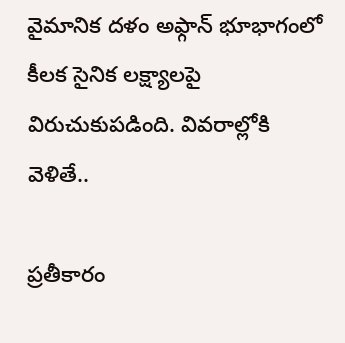వైమానిక దళం అఫ్గాన్ భూభాగంలో కీలక సైనిక లక్ష్యాలపై విరుచుకుపడింది. వివరాల్లోకి వెళితే..

ప్రతీకారం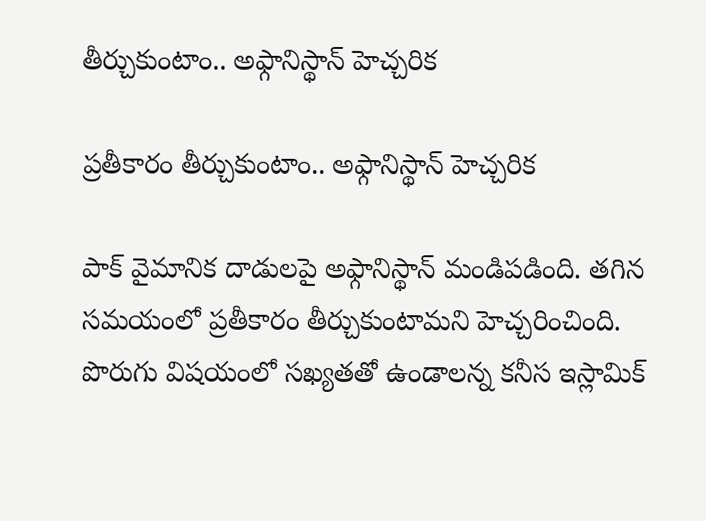తీర్చుకుంటాం.. అఫ్గానిస్థాన్ హెచ్చరిక

ప్రతీకారం తీర్చుకుంటాం.. అఫ్గానిస్థాన్ హెచ్చరిక

పాక్ వైమానిక దాడులపై అఫ్గానిస్థాన్ మండిపడింది. తగిన సమయంలో ప్రతీకారం తీర్చుకుంటామని హెచ్చరించింది. పొరుగు విషయంలో సఖ్యతతో ఉండాలన్న కనీస ఇస్లామిక్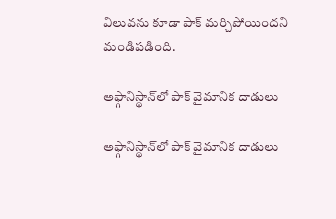విలువను కూడా పాక్ మర్చిపోయిందని మండిపడింది.

అఫ్గానిస్థాన్‌లో పాక్ వైమానిక దాడులు

అఫ్గానిస్థాన్‌లో పాక్ వైమానిక దాడులు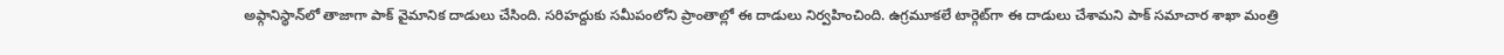అఫ్గానిస్థాన్‌లో తాజాగా పాక్ వైమానిక దాడులు చేసింది. సరిహద్దుకు సమీపంలోని ప్రాంతాల్లో ఈ దాడులు నిర్వహించింది. ఉగ్రమూకలే టార్గెట్‌గా ఈ దాడులు చేశామని పాక్ సమాచార శాఖా మంత్రి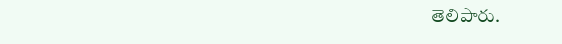తెలిపారు.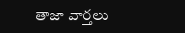తాజా వార్తలు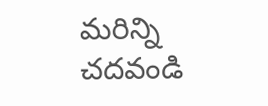మరిన్ని చదవండి